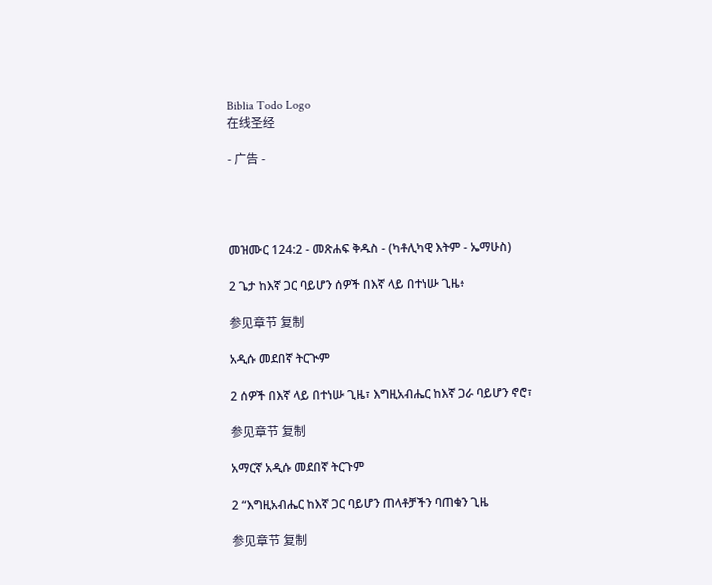Biblia Todo Logo
在线圣经

- 广告 -




መዝሙር 124:2 - መጽሐፍ ቅዱስ - (ካቶሊካዊ እትም - ኤማሁስ)

2 ጌታ ከእኛ ጋር ባይሆን ሰዎች በእኛ ላይ በተነሡ ጊዜ፥

参见章节 复制

አዲሱ መደበኛ ትርጒም

2 ሰዎች በእኛ ላይ በተነሡ ጊዜ፣ እግዚአብሔር ከእኛ ጋራ ባይሆን ኖሮ፣

参见章节 复制

አማርኛ አዲሱ መደበኛ ትርጉም

2 “እግዚአብሔር ከእኛ ጋር ባይሆን ጠላቶቻችን ባጠቁን ጊዜ

参见章节 复制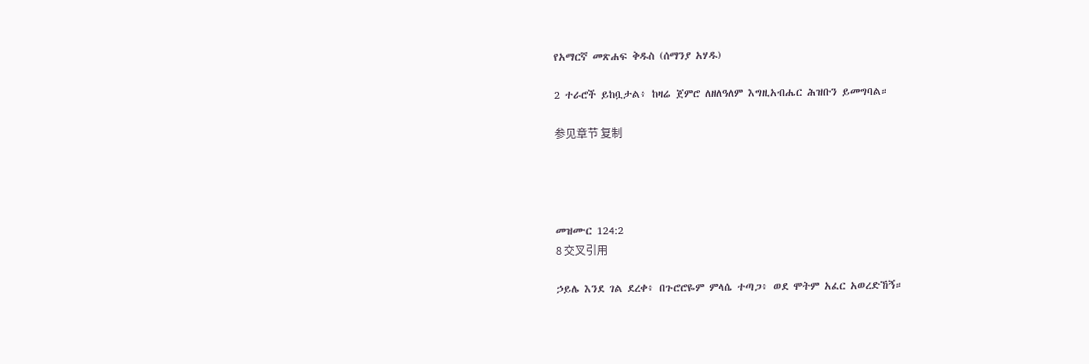የአማርኛ መጽሐፍ ቅዱስ (ሰማንያ አሃዱ)

2 ተራሮች ይከቧታል፥ ከዛሬ ጀምሮ ለዘለዓለም እግዚአብሔር ሕዝቡን ይመግባል።

参见章节 复制




መዝሙር 124:2
8 交叉引用

ኃይሌ እንደ ገል ደረቀ፥ በጉሮሮዬም ምላሴ ተጣጋ፥ ወደ ሞትም አፈር አወረድኸኝ።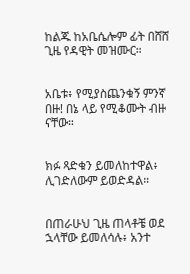ከልጁ ከአቤሴሎም ፊት በሸሸ ጊዜ የዳዊት መዝሙር።


አቤቱ፥ የሚያስጨንቁኝ ምንኛ በዙ! በኔ ላይ የሚቆሙት ብዙ ናቸው።


ክፉ ጻድቁን ይመለከተዋል፥ ሊገድለውም ይወድዳል።


በጠራሁህ ጊዜ ጠላቶቼ ወደ ኋላቸው ይመለሳሉ፥ አንተ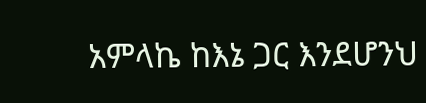አምላኬ ከእኔ ጋር እንደሆንህ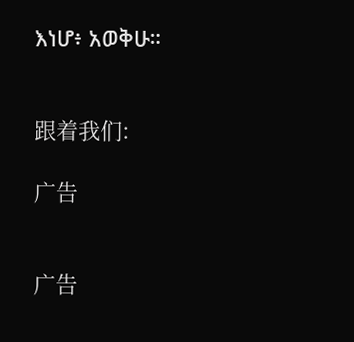እነሆ፥ አወቅሁ።


跟着我们:

广告


广告